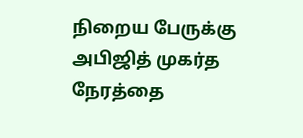நிறைய பேருக்கு அபிஜித் முகர்த நேரத்தை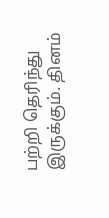பற்றி தெரிந்து இருக்கும். தினம்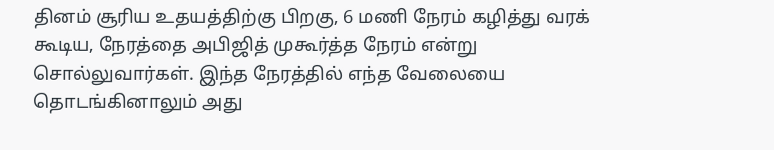தினம் சூரிய உதயத்திற்கு பிறகு, 6 மணி நேரம் கழித்து வரக் கூடிய, நேரத்தை அபிஜித் முகூர்த்த நேரம் என்று சொல்லுவார்கள். இந்த நேரத்தில் எந்த வேலையை தொடங்கினாலும் அது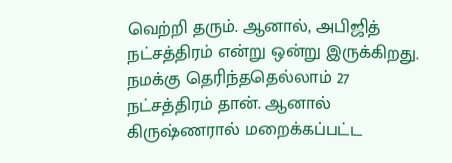வெற்றி தரும். ஆனால், அபிஜித் நட்சத்திரம் என்று ஒன்று இருக்கிறது.
நமக்கு தெரிந்ததெல்லாம் 27 நட்சத்திரம் தான். ஆனால் கிருஷ்ணரால் மறைக்கப்பட்ட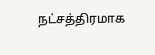நட்சத்திரமாக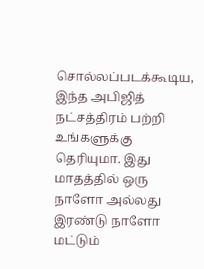சொல்லப்படக்கூடிய, இந்த அபிஜித் நட்சத்திரம் பற்றி உங்களுக்கு தெரியுமா. இது மாதத்தில் ஒரு நாளோ அல்லது இரண்டு நாளோ மட்டும்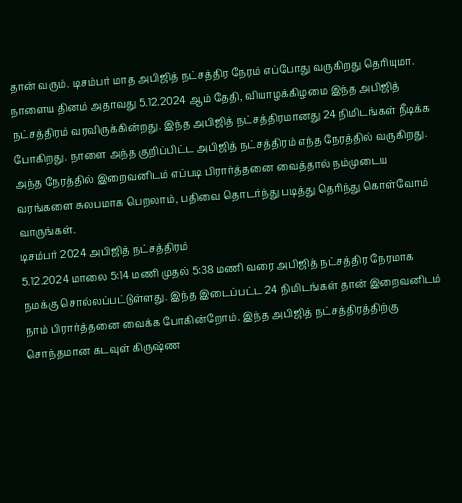தான் வரும். டிசம்பர் மாத அபிஜித் நட்சத்திர நேரம் எப்போது வருகிறது தெரியுமா.
நாளைய தினம் அதாவது 5.12.2024 ஆம் தேதி, வியாழக்கிழமை இந்த அபிஜித் நட்சத்திரம் வரவிருக்கின்றது. இந்த அபிஜித் நட்சத்திரமானது 24 நிமிடங்கள் நீடிக்க போகிறது. நாளை அந்த குறிப்பிட்ட அபிஜித் நட்சத்திரம் எந்த நேரத்தில் வருகிறது. அந்த நேரத்தில் இறைவனிடம் எப்படி பிரார்த்தனை வைத்தால் நம்முடைய வரங்களை சுலபமாக பெறலாம், பதிவை தொடர்ந்து படித்து தெரிந்து கொள்வோம் வாருங்கள்.
டிசம்பர் 2024 அபிஜித் நட்சத்திரம்
5.12.2024 மாலை 5:14 மணி முதல் 5:38 மணி வரை அபிஜித் நட்சத்திர நேரமாக நமக்கு சொல்லப்பட்டுள்ளது. இந்த இடைப்பட்ட 24 நிமிடங்கள் தான் இறைவனிடம் நாம் பிரார்த்தனை வைக்க போகின்றோம். இந்த அபிஜித் நட்சத்திரத்திற்கு சொந்தமான கடவுள் கிருஷ்ண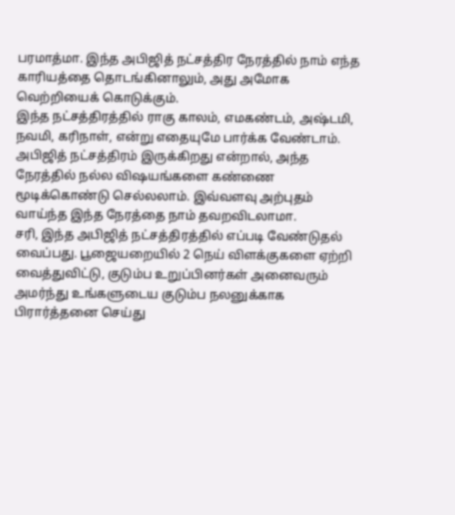பரமாத்மா. இந்த அபிஜித் நட்சத்திர நேரத்தில் நாம் எந்த காரியத்தை தொடங்கினாலும், அது அமோக வெற்றியைக் கொடுக்கும்.
இந்த நட்சத்திரத்தில் ராகு காலம், எமகண்டம், அஷ்டமி, நவமி, கரிநாள், என்று எதையுமே பார்க்க வேண்டாம். அபிஜித் நட்சத்திரம் இருக்கிறது என்றால், அந்த நேரத்தில் நல்ல விஷயங்களை கண்ணை மூடிக்கொண்டு செல்லலாம். இவ்வளவு அற்புதம் வாய்ந்த இந்த நேரத்தை நாம் தவறவிடலாமா.
சரி, இந்த அபிஜித் நட்சத்திரத்தில் எப்படி வேண்டுதல் வைப்பது. பூஜையறையில் 2 நெய் விளக்குகளை ஏற்றி வைத்துவிட்டு, குடும்ப உறுப்பினர்கள் அனைவரும் அமர்ந்து உங்களுடைய குடும்ப நலனுக்காக பிரார்த்தனை செய்து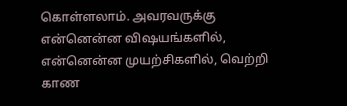கொள்ளலாம். அவரவருக்கு என்னென்ன விஷயங்களில், என்னென்ன முயற்சிகளில், வெற்றி காண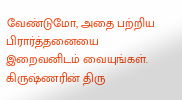வேண்டுமோ, அதை பற்றிய பிரார்த்தனையை இறைவனிடம் வையுங்கள்.
கிருஷ்ணரின் திரு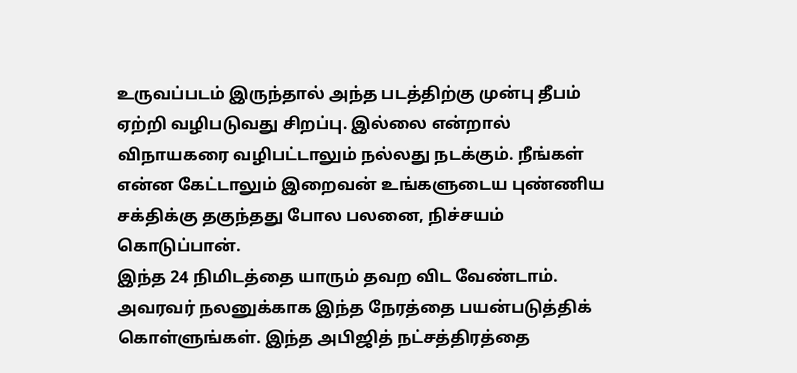உருவப்படம் இருந்தால் அந்த படத்திற்கு முன்பு தீபம் ஏற்றி வழிபடுவது சிறப்பு. இல்லை என்றால் விநாயகரை வழிபட்டாலும் நல்லது நடக்கும். நீங்கள் என்ன கேட்டாலும் இறைவன் உங்களுடைய புண்ணிய சக்திக்கு தகுந்தது போல பலனை, நிச்சயம் கொடுப்பான்.
இந்த 24 நிமிடத்தை யாரும் தவற விட வேண்டாம். அவரவர் நலனுக்காக இந்த நேரத்தை பயன்படுத்திக் கொள்ளுங்கள். இந்த அபிஜித் நட்சத்திரத்தை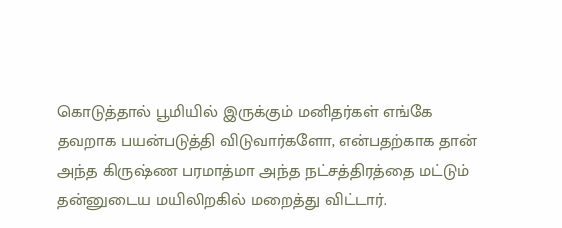கொடுத்தால் பூமியில் இருக்கும் மனிதர்கள் எங்கே தவறாக பயன்படுத்தி விடுவார்களோ, என்பதற்காக தான் அந்த கிருஷ்ண பரமாத்மா அந்த நட்சத்திரத்தை மட்டும் தன்னுடைய மயிலிறகில் மறைத்து விட்டார்.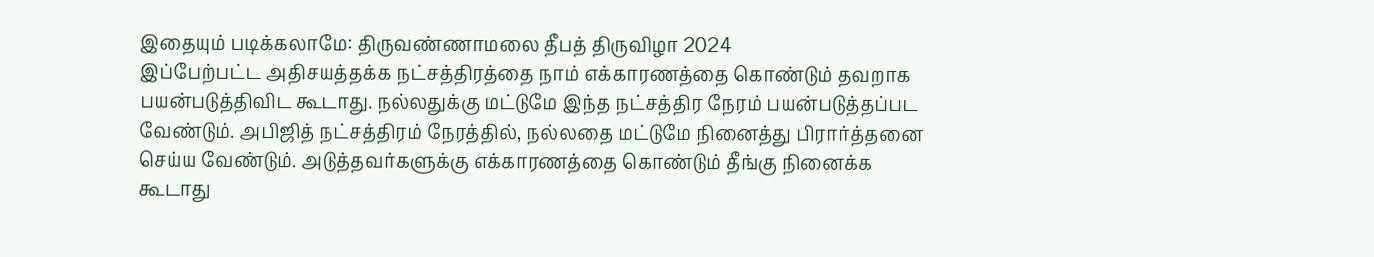இதையும் படிக்கலாமே: திருவண்ணாமலை தீபத் திருவிழா 2024
இப்பேற்பட்ட அதிசயத்தக்க நட்சத்திரத்தை நாம் எக்காரணத்தை கொண்டும் தவறாக பயன்படுத்திவிட கூடாது. நல்லதுக்கு மட்டுமே இந்த நட்சத்திர நேரம் பயன்படுத்தப்பட வேண்டும். அபிஜித் நட்சத்திரம் நேரத்தில், நல்லதை மட்டுமே நினைத்து பிரார்த்தனை செய்ய வேண்டும். அடுத்தவர்களுக்கு எக்காரணத்தை கொண்டும் தீங்கு நினைக்க கூடாது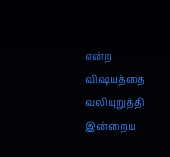என்ற விஷயத்தை வலியுறுத்தி இன்றைய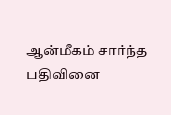ஆன்மீகம் சார்ந்த பதிவினை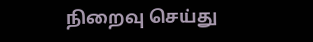நிறைவு செய்து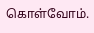கொள்வோம்.